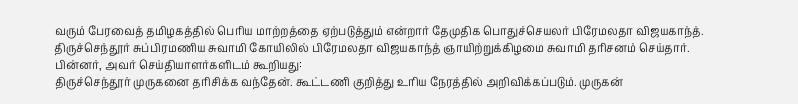வரும் பேரவைத் தமிழகத்தில் பெரிய மாற்றத்தை ஏற்படுத்தும் என்றார் தேமுதிக பொதுச்செயலர் பிரேமலதா விஜயகாந்த்.
திருச்செந்தூர் சுப்பிரமணிய சுவாமி கோயிலில் பிரேமலதா விஜயகாந்த் ஞாயிற்றுக்கிழமை சுவாமி தரிசனம் செய்தார்.
பின்னர், அவர் செய்தியாளர்களிடம் கூறியது:
திருச்செந்தூர் முருகனை தரிசிக்க வந்தேன். கூட்டணி குறித்து உரிய நேரத்தில் அறிவிக்கப்படும். முருகன்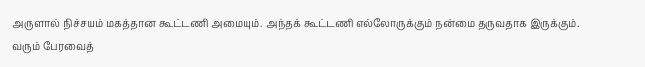அருளால் நிச்சயம் மகத்தான கூட்டணி அமையும். அந்தக் கூட்டணி எல்லோருக்கும் நன்மை தருவதாக இருக்கும். வரும் பேரவைத்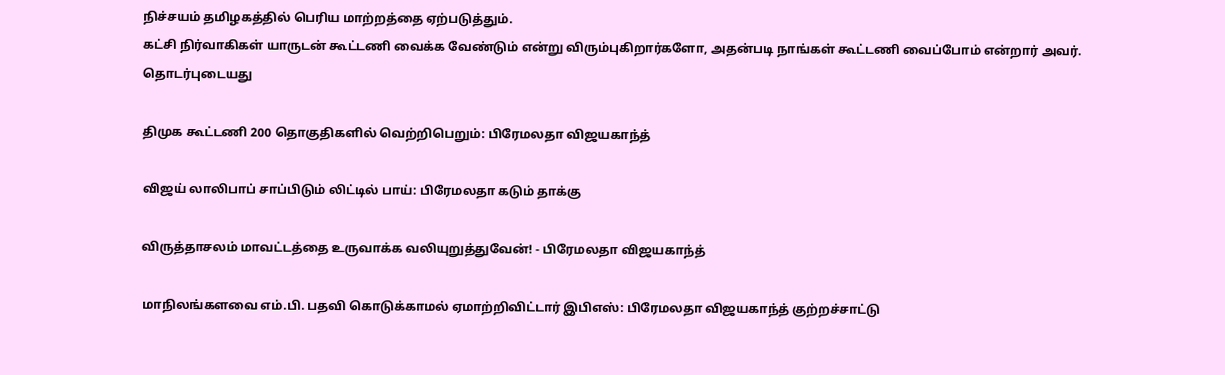நிச்சயம் தமிழகத்தில் பெரிய மாற்றத்தை ஏற்படுத்தும்.
கட்சி நிர்வாகிகள் யாருடன் கூட்டணி வைக்க வேண்டும் என்று விரும்புகிறார்களோ, அதன்படி நாங்கள் கூட்டணி வைப்போம் என்றார் அவர்.
தொடர்புடையது

திமுக கூட்டணி 200 தொகுதிகளில் வெற்றிபெறும்: பிரேமலதா விஜயகாந்த்

விஜய் லாலிபாப் சாப்பிடும் லிட்டில் பாய்: பிரேமலதா கடும் தாக்கு

விருத்தாசலம் மாவட்டத்தை உருவாக்க வலியுறுத்துவேன்! - பிரேமலதா விஜயகாந்த்

மாநிலங்களவை எம்.பி. பதவி கொடுக்காமல் ஏமாற்றிவிட்டார் இபிஎஸ்: பிரேமலதா விஜயகாந்த் குற்றச்சாட்டு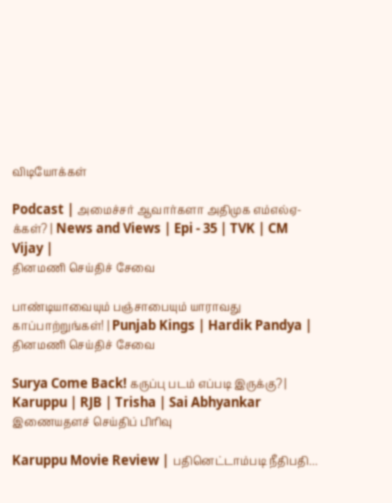விடியோக்கள்

Podcast | அமைச்சர் ஆவார்களா அதிமுக எம்எல்ஏ-க்கள்? | News and Views | Epi - 35 | TVK | CM Vijay |
தினமணி செய்திச் சேவை

பாண்டியாவையும் பஞ்சாபையும் யாராவது காப்பாற்றுங்கள்! | Punjab Kings | Hardik Pandya |
தினமணி செய்திச் சேவை

Surya Come Back! கருப்பு படம் எப்படி இருக்கு? | Karuppu | RJB | Trisha | Sai Abhyankar
இணையதளச் செய்திப் பிரிவு

Karuppu Movie Review | பதினெட்டாம்படி நீதிபதி...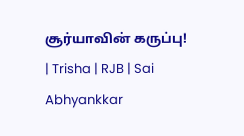சூர்யாவின் கருப்பு! | Trisha | RJB | Sai Abhyankkar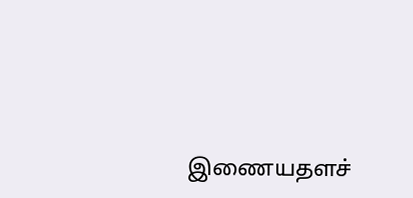இணையதளச்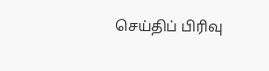செய்திப் பிரிவு